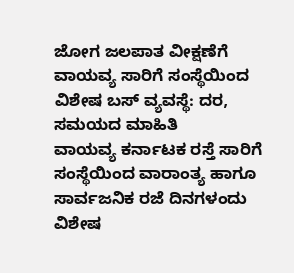ಜೋಗ ಜಲಪಾತ ವೀಕ್ಷಣೆಗೆ ವಾಯವ್ಯ ಸಾರಿಗೆ ಸಂಸ್ಥೆಯಿಂದ ವಿಶೇಷ ಬಸ್ ವ್ಯವಸ್ಥೆ: ದರ, ಸಮಯದ ಮಾಹಿತಿ
ವಾಯವ್ಯ ಕರ್ನಾಟಕ ರಸ್ತೆ ಸಾರಿಗೆ ಸಂಸ್ಥೆಯಿಂದ ವಾರಾಂತ್ಯ ಹಾಗೂ ಸಾರ್ವಜನಿಕ ರಜೆ ದಿನಗಳಂದು ವಿಶೇಷ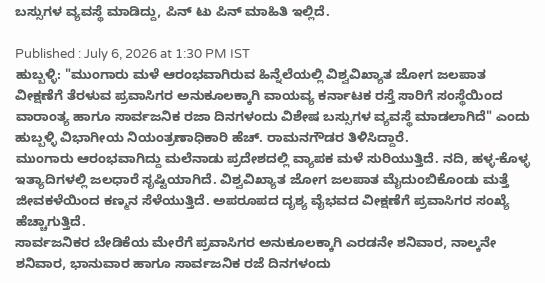ಬಸ್ಸುಗಳ ವ್ಯವಸ್ಥೆ ಮಾಡಿದ್ದು, ಪಿನ್ ಟು ಪಿನ್ ಮಾಹಿತಿ ಇಲ್ಲಿದೆ.

Published : July 6, 2026 at 1:30 PM IST
ಹುಬ್ಬಳ್ಳಿ: "ಮುಂಗಾರು ಮಳೆ ಆರಂಭವಾಗಿರುವ ಹಿನ್ನೆಲೆಯಲ್ಲಿ ವಿಶ್ವವಿಖ್ಯಾತ ಜೋಗ ಜಲಪಾತ ವೀಕ್ಷಣೆಗೆ ತೆರಳುವ ಪ್ರವಾಸಿಗರ ಅನುಕೂಲಕ್ಕಾಗಿ ವಾಯವ್ಯ ಕರ್ನಾಟಕ ರಸ್ತೆ ಸಾರಿಗೆ ಸಂಸ್ಥೆಯಿಂದ ವಾರಾಂತ್ಯ ಹಾಗೂ ಸಾರ್ವಜನಿಕ ರಜಾ ದಿನಗಳಂದು ವಿಶೇಷ ಬಸ್ಸುಗಳ ವ್ಯವಸ್ಥೆ ಮಾಡಲಾಗಿದೆ" ಎಂದು ಹುಬ್ಬಳ್ಳಿ ವಿಭಾಗೀಯ ನಿಯಂತ್ರಣಾಧಿಕಾರಿ ಹೆಚ್. ರಾಮನಗೌಡರ ತಿಳಿಸಿದ್ದಾರೆ.
ಮುಂಗಾರು ಆರಂಭವಾಗಿದ್ದು ಮಲೆನಾಡು ಪ್ರದೇಶದಲ್ಲಿ ವ್ಯಾಪಕ ಮಳೆ ಸುರಿಯುತ್ತಿದೆ. ನದಿ, ಹಳ್ಳ-ಕೊಳ್ಳ ಇತ್ಯಾದಿಗಳಲ್ಲಿ ಜಲಧಾರೆ ಸೃಷ್ಟಿಯಾಗಿದೆ. ವಿಶ್ವವಿಖ್ಯಾತ ಜೋಗ ಜಲಪಾತ ಮೈದುಂಬಿಕೊಂಡು ಮತ್ತೆ ಜೀವಕಳೆಯಿಂದ ಕಣ್ಮನ ಸೆಳೆಯುತ್ತಿದೆ. ಅಪರೂಪದ ದೃಶ್ಯ ವೈಭವದ ವೀಕ್ಷಣೆಗೆ ಪ್ರವಾಸಿಗರ ಸಂಖ್ಯೆ ಹೆಚ್ಚಾಗುತ್ತಿದೆ.
ಸಾರ್ವಜನಿಕರ ಬೇಡಿಕೆಯ ಮೇರೆಗೆ ಪ್ರವಾಸಿಗರ ಅನುಕೂಲಕ್ಕಾಗಿ ಎರಡನೇ ಶನಿವಾರ, ನಾಲ್ಕನೇ ಶನಿವಾರ, ಭಾನುವಾರ ಹಾಗೂ ಸಾರ್ವಜನಿಕ ರಜೆ ದಿನಗಳಂದು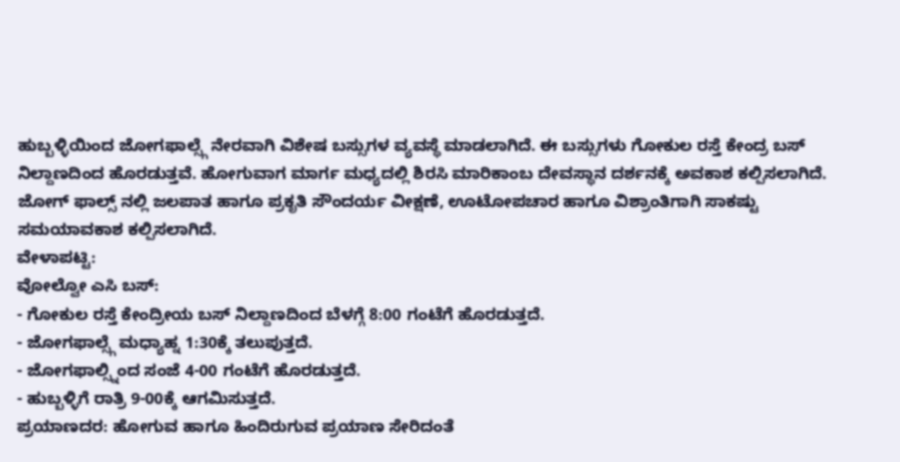ಹುಬ್ಬಳ್ಳಿಯಿಂದ ಜೋಗಫಾಲ್ಸ್ಗೆ ನೇರವಾಗಿ ವಿಶೇಷ ಬಸ್ಸುಗಳ ವ್ಯವಸ್ಥೆ ಮಾಡಲಾಗಿದೆ. ಈ ಬಸ್ಸುಗಳು ಗೋಕುಲ ರಸ್ತೆ ಕೇಂದ್ರ ಬಸ್ ನಿಲ್ದಾಣದಿಂದ ಹೊರಡುತ್ತವೆ. ಹೋಗುವಾಗ ಮಾರ್ಗ ಮಧ್ಯದಲ್ಲಿ ಶಿರಸಿ ಮಾರಿಕಾಂಬ ದೇವಸ್ಥಾನ ದರ್ಶನಕ್ಕೆ ಅವಕಾಶ ಕಲ್ಪಿಸಲಾಗಿದೆ. ಜೋಗ್ ಫಾಲ್ಸ್ ನಲ್ಲಿ ಜಲಪಾತ ಹಾಗೂ ಪ್ರಕೃತಿ ಸೌಂದರ್ಯ ವೀಕ್ಷಣೆ, ಊಟೋಪಚಾರ ಹಾಗೂ ವಿಶ್ರಾಂತಿಗಾಗಿ ಸಾಕಷ್ಟು ಸಮಯಾವಕಾಶ ಕಲ್ಪಿಸಲಾಗಿದೆ.
ವೇಳಾಪಟ್ಟಿ:
ವೋಲ್ವೋ ಎಸಿ ಬಸ್:
- ಗೋಕುಲ ರಸ್ತೆ ಕೇಂದ್ರೀಯ ಬಸ್ ನಿಲ್ದಾಣದಿಂದ ಬೆಳಗ್ಗೆ 8:00 ಗಂಟೆಗೆ ಹೊರಡುತ್ತದೆ.
- ಜೋಗಫಾಲ್ಸ್ಗೆ ಮಧ್ಯಾಹ್ನ 1:30ಕ್ಕೆ ತಲುಪುತ್ತದೆ.
- ಜೋಗಫಾಲ್ಸ್ನಿಂದ ಸಂಜೆ 4-00 ಗಂಟೆಗೆ ಹೊರಡುತ್ತದೆ.
- ಹುಬ್ಬಳ್ಳಿಗೆ ರಾತ್ರಿ 9-00ಕ್ಕೆ ಆಗಮಿಸುತ್ತದೆ.
ಪ್ರಯಾಣದರ: ಹೋಗುವ ಹಾಗೂ ಹಿಂದಿರುಗುವ ಪ್ರಯಾಣ ಸೇರಿದಂತೆ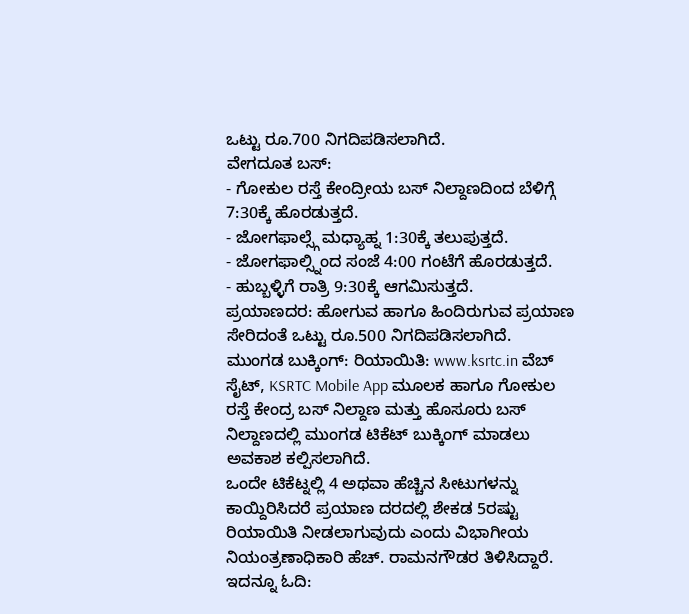ಒಟ್ಟು ರೂ.700 ನಿಗದಿಪಡಿಸಲಾಗಿದೆ.
ವೇಗದೂತ ಬಸ್:
- ಗೋಕುಲ ರಸ್ತೆ ಕೇಂದ್ರೀಯ ಬಸ್ ನಿಲ್ದಾಣದಿಂದ ಬೆಳಿಗ್ಗೆ 7:30ಕ್ಕೆ ಹೊರಡುತ್ತದೆ.
- ಜೋಗಫಾಲ್ಸ್ಗೆ ಮಧ್ಯಾಹ್ನ 1:30ಕ್ಕೆ ತಲುಪುತ್ತದೆ.
- ಜೋಗಫಾಲ್ಸ್ನಿಂದ ಸಂಜೆ 4:00 ಗಂಟೆಗೆ ಹೊರಡುತ್ತದೆ.
- ಹುಬ್ಬಳ್ಳಿಗೆ ರಾತ್ರಿ 9:30ಕ್ಕೆ ಆಗಮಿಸುತ್ತದೆ.
ಪ್ರಯಾಣದರ: ಹೋಗುವ ಹಾಗೂ ಹಿಂದಿರುಗುವ ಪ್ರಯಾಣ ಸೇರಿದಂತೆ ಒಟ್ಟು ರೂ.500 ನಿಗದಿಪಡಿಸಲಾಗಿದೆ.
ಮುಂಗಡ ಬುಕ್ಕಿಂಗ್: ರಿಯಾಯಿತಿ: www.ksrtc.in ವೆಬ್ ಸೈಟ್, KSRTC Mobile App ಮೂಲಕ ಹಾಗೂ ಗೋಕುಲ ರಸ್ತೆ ಕೇಂದ್ರ ಬಸ್ ನಿಲ್ದಾಣ ಮತ್ತು ಹೊಸೂರು ಬಸ್ ನಿಲ್ದಾಣದಲ್ಲಿ ಮುಂಗಡ ಟಿಕೆಟ್ ಬುಕ್ಕಿಂಗ್ ಮಾಡಲು ಅವಕಾಶ ಕಲ್ಪಿಸಲಾಗಿದೆ.
ಒಂದೇ ಟಿಕೆಟ್ನಲ್ಲಿ 4 ಅಥವಾ ಹೆಚ್ಚಿನ ಸೀಟುಗಳನ್ನು ಕಾಯ್ದಿರಿಸಿದರೆ ಪ್ರಯಾಣ ದರದಲ್ಲಿ ಶೇಕಡ 5ರಷ್ಟು ರಿಯಾಯಿತಿ ನೀಡಲಾಗುವುದು ಎಂದು ವಿಭಾಗೀಯ ನಿಯಂತ್ರಣಾಧಿಕಾರಿ ಹೆಚ್. ರಾಮನಗೌಡರ ತಿಳಿಸಿದ್ದಾರೆ.
ಇದನ್ನೂ ಓದಿ: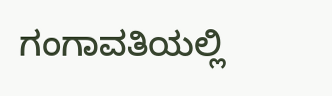ಗಂಗಾವತಿಯಲ್ಲಿ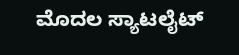ಮೊದಲ ಸ್ಯಾಟಲೈಟ್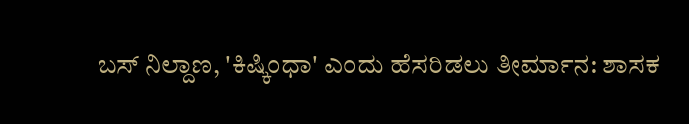ಬಸ್ ನಿಲ್ದಾಣ, 'ಕಿಷ್ಕಿಂಧಾ' ಎಂದು ಹೆಸರಿಡಲು ತೀರ್ಮಾನ: ಶಾಸಕ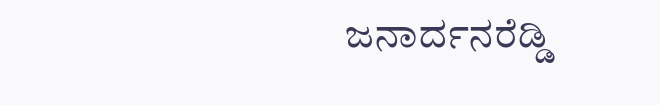ಜನಾರ್ದನರೆಡ್ಡಿ